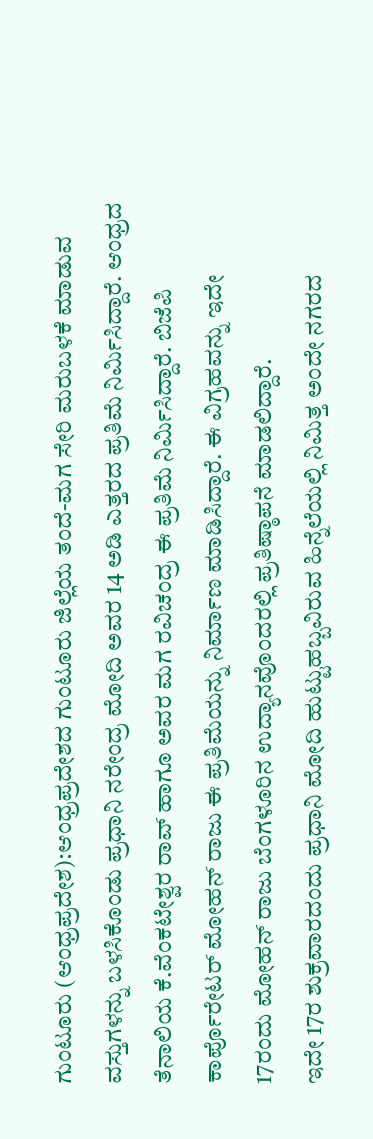ಗುಂಟೂರು (ಆಂಧ್ರಪ್ರದೇಶ):ಆಂಧ್ರಪ್ರದೇಶದ ಗುಂಟೂರು ಜಿಲ್ಲೆಯ ತಂದೆ-ಮಗ ಸೇರಿ ಮರುಬಳಕೆ ಮಾಡುವ ವಸ್ತುಗಳನ್ನು ಬಳಸಿಕೊಂಡು ಪ್ರಧಾನಿ ನರೇಂದ್ರ ಮೋದಿ ಅವರ 14 ಅಡಿ ಎತ್ತರದ ಪ್ರತಿಮೆ ನಿರ್ಮಿಸಿದ್ದಾರೆ. ಆಂಧ್ರದ ತೆನಾಲಿಯ ಕೆ.ವೆಂಕಟೇಶ್ವರ ರಾವ್ ಹಾಗೂ ಅವರ ಮಗ ರವಿಚಂದ್ರ ಈ ಪ್ರತಿಮೆ ನಿರ್ಮಿಸಿದ್ದಾರೆ. ಬಿಜೆಪಿ ಕಾರ್ಪೊರೇಟರ್ ಮೋಹನ್ ರಾಜು ಈ ಪ್ರತಿಮೆಯನ್ನು ನಿರ್ಮಾಣ ಮಾಡಿಸಿದ್ದಾರೆ. ಈ ವಿಗ್ರಹವನ್ನು ಇದೇ 17ರಂದು ಮೋಹನ್ ರಾಜು ಬೆಂಗಳೂರಿನ ಉದ್ಯಾನವೊಂದರಲ್ಲಿ ಪ್ರತಿಷ್ಠಾಪನೆ ಮಾಡಲಿದ್ದಾರೆ.
ಇದೇ 17ರ ಶುಕ್ರವಾರದಂದು ಪ್ರಧಾನಿ ಮೋದಿ ಹುಟ್ಟುಹಬ್ಬವಿರುವ ಹಿನ್ನೆಲೆಯಲ್ಲಿ ನಿಮಿತ್ತ ಅಂದೇ ನಗರದ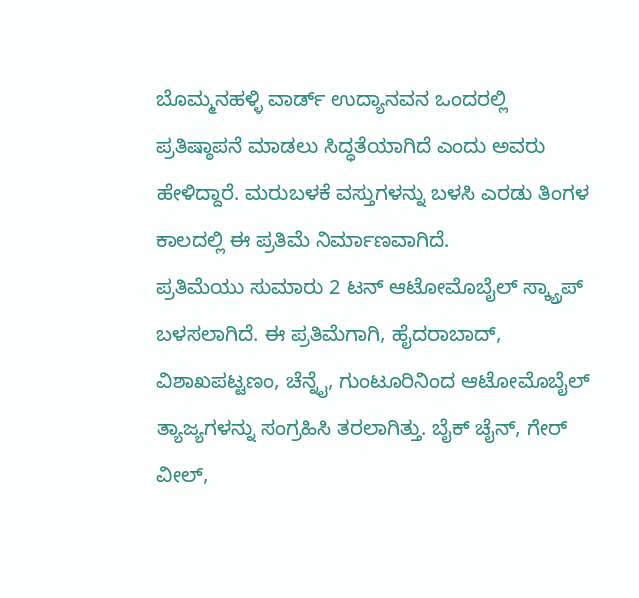ಬೊಮ್ಮನಹಳ್ಳಿ ವಾರ್ಡ್ ಉದ್ಯಾನವನ ಒಂದರಲ್ಲಿ ಪ್ರತಿಷ್ಠಾಪನೆ ಮಾಡಲು ಸಿದ್ಧತೆಯಾಗಿದೆ ಎಂದು ಅವರು ಹೇಳಿದ್ದಾರೆ. ಮರುಬಳಕೆ ವಸ್ತುಗಳನ್ನು ಬಳಸಿ ಎರಡು ತಿಂಗಳ ಕಾಲದಲ್ಲಿ ಈ ಪ್ರತಿಮೆ ನಿರ್ಮಾಣವಾಗಿದೆ.
ಪ್ರತಿಮೆಯು ಸುಮಾರು 2 ಟನ್ ಆಟೋಮೊಬೈಲ್ ಸ್ಕ್ಯ್ರಾಪ್ ಬಳಸಲಾಗಿದೆ. ಈ ಪ್ರತಿಮೆಗಾಗಿ, ಹೈದರಾಬಾದ್, ವಿಶಾಖಪಟ್ಟಣಂ, ಚೆನ್ನೈ, ಗುಂಟೂರಿನಿಂದ ಆಟೋಮೊಬೈಲ್ ತ್ಯಾಜ್ಯಗಳನ್ನು ಸಂಗ್ರಹಿಸಿ ತರಲಾಗಿತ್ತು. ಬೈಕ್ ಚೈನ್, ಗೇರ್ ವೀಲ್,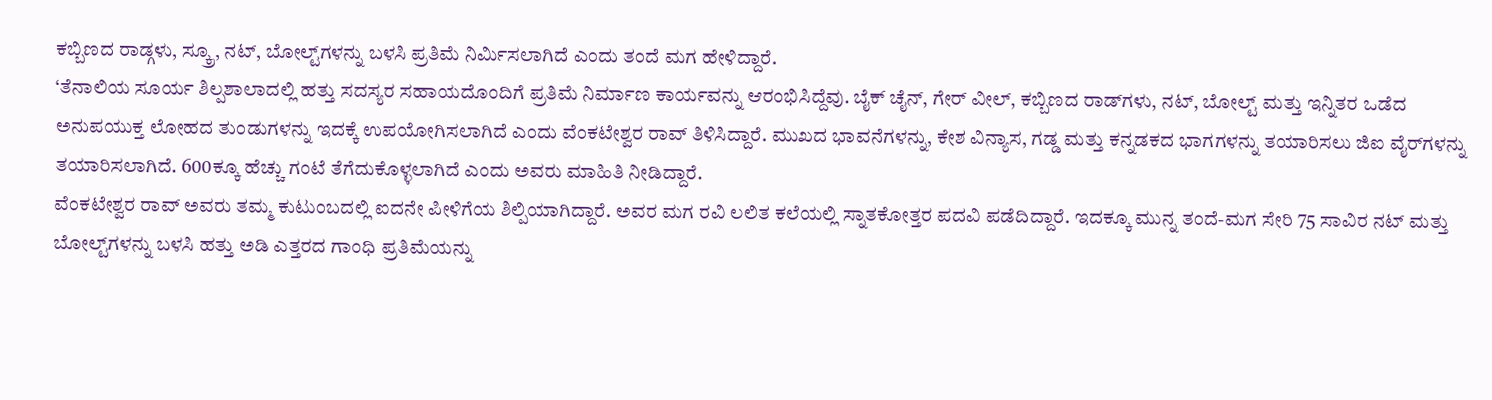ಕಬ್ಬಿಣದ ರಾಡ್ಗಳು, ಸ್ಕ್ರೂ, ನಟ್, ಬೋಲ್ಟ್‌ಗಳನ್ನು ಬಳಸಿ ಪ್ರತಿಮೆ ನಿರ್ಮಿಸಲಾಗಿದೆ ಎಂದು ತಂದೆ ಮಗ ಹೇಳಿದ್ದಾರೆ.
‘ತೆನಾಲಿಯ ಸೂರ್ಯ ಶಿಲ್ಪಶಾಲಾದಲ್ಲಿ ಹತ್ತು ಸದಸ್ಯರ ಸಹಾಯದೊಂದಿಗೆ ಪ್ರತಿಮೆ ನಿರ್ಮಾಣ ಕಾರ್ಯವನ್ನು ಆರಂಭಿಸಿದ್ದೆವು. ಬೈಕ್ ಚೈನ್, ಗೇರ್ ವೀಲ್, ಕಬ್ಬಿಣದ ರಾಡ್‌ಗಳು, ನಟ್, ಬೋಲ್ಟ್ ಮತ್ತು ಇನ್ನಿತರ ಒಡೆದ ಅನುಪಯುಕ್ತ ಲೋಹದ ತುಂಡುಗಳನ್ನು ಇದಕ್ಕೆ ಉಪಯೋಗಿಸಲಾಗಿದೆ ಎಂದು ವೆಂಕಟೇಶ್ವರ ರಾವ್ ತಿಳಿಸಿದ್ದಾರೆ. ಮುಖದ ಭಾವನೆಗಳನ್ನು, ಕೇಶ ವಿನ್ಯಾಸ, ಗಡ್ಡ ಮತ್ತು ಕನ್ನಡಕದ ಭಾಗಗಳನ್ನು ತಯಾರಿಸಲು ಜಿಐ ವೈರ್‌ಗಳನ್ನು ತಯಾರಿಸಲಾಗಿದೆ. 600ಕ್ಕೂ ಹೆಚ್ಚು ಗಂಟೆ ತೆಗೆದುಕೊಳ್ಳಲಾಗಿದೆ ಎಂದು ಅವರು ಮಾಹಿತಿ ನೀಡಿದ್ದಾರೆ.
ವೆಂಕಟೇಶ್ವರ ರಾವ್ ಅವರು ತಮ್ಮ ಕುಟುಂಬದಲ್ಲಿ ಐದನೇ ಪೀಳಿಗೆಯ ಶಿಲ್ಪಿಯಾಗಿದ್ದಾರೆ. ಅವರ ಮಗ ರವಿ ಲಲಿತ ಕಲೆಯಲ್ಲಿ ಸ್ನಾತಕೋತ್ತರ ಪದವಿ ಪಡೆದಿದ್ದಾರೆ. ಇದಕ್ಕೂ ಮುನ್ನ ತಂದೆ-ಮಗ ಸೇರಿ 75 ಸಾವಿರ ನಟ್‌ ಮತ್ತು ಬೋಲ್ಟ್‌ಗಳನ್ನು ಬಳಸಿ ಹತ್ತು ಅಡಿ ಎತ್ತರದ ಗಾಂಧಿ ಪ್ರತಿಮೆಯನ್ನು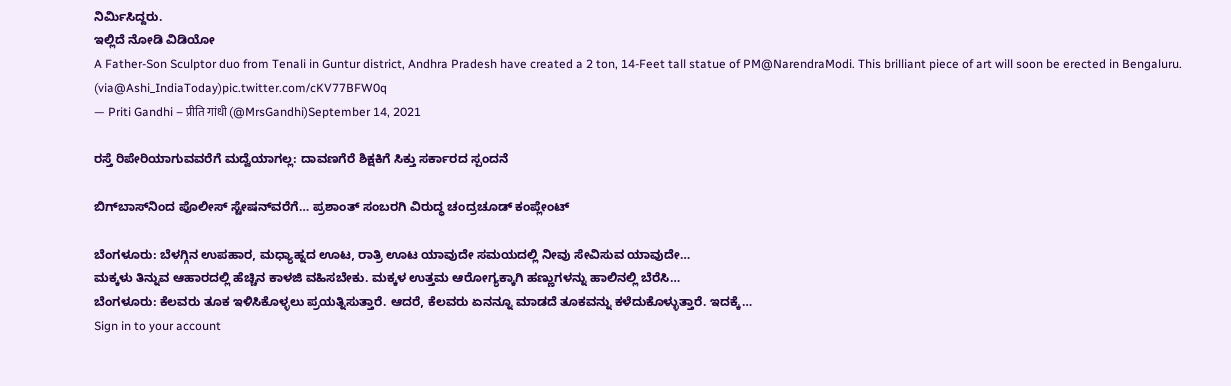ನಿರ್ಮಿಸಿದ್ದರು.
ಇಲ್ಲಿದೆ ನೋಡಿ ವಿಡಿಯೋ
A Father-Son Sculptor duo from Tenali in Guntur district, Andhra Pradesh have created a 2 ton, 14-Feet tall statue of PM@NarendraModi. This brilliant piece of art will soon be erected in Bengaluru.
(via@Ashi_IndiaToday)pic.twitter.com/cKV77BFW0q
— Priti Gandhi – प्रीति गांधी (@MrsGandhi)September 14, 2021

ರಸ್ತೆ ರಿಪೇರಿಯಾಗುವವರೆಗೆ ಮದ್ವೆಯಾಗಲ್ಲ: ದಾವಣಗೆರೆ ಶಿಕ್ಷಕಿಗೆ ಸಿಕ್ತು ಸರ್ಕಾರದ ಸ್ಪಂದನೆ

ಬಿಗ್‌ಬಾಸ್‌ನಿಂದ ಪೊಲೀಸ್‌ ಸ್ಟೇಷನ್‌ವರೆಗೆ… ಪ್ರಶಾಂತ್‌ ಸಂಬರಗಿ ವಿರುದ್ಧ ಚಂದ್ರಚೂಡ್‌ ಕಂಪ್ಲೇಂಟ್‌

ಬೆಂಗಳೂರು: ಬೆಳಗ್ಗಿನ ಉಪಹಾರ, ಮಧ್ಯಾಹ್ನದ ಊಟ, ರಾತ್ರಿ ಊಟ ಯಾವುದೇ ಸಮಯದಲ್ಲಿ ನೀವು ಸೇವಿಸುವ ಯಾವುದೇ…
ಮಕ್ಕಳು ತಿನ್ನುವ ಆಹಾರದಲ್ಲಿ ಹೆಚ್ಚಿನ ಕಾಳಜಿ ವಹಿಸಬೇಕು. ಮಕ್ಕಳ ಉತ್ತಮ ಆರೋಗ್ಯಕ್ಕಾಗಿ ಹಣ್ಣುಗಳನ್ನು ಹಾಲಿನಲ್ಲಿ ಬೆರೆಸಿ…
ಬೆಂಗಳೂರು: ಕೆಲವರು ತೂಕ ಇಳಿಸಿಕೊಳ್ಳಲು ಪ್ರಯತ್ನಿಸುತ್ತಾರೆ. ಆದರೆ, ಕೆಲವರು ಏನನ್ನೂ ಮಾಡದೆ ತೂಕವನ್ನು ಕಳೆದುಕೊಳ್ಳುತ್ತಾರೆ. ಇದಕ್ಕೆ…
Sign in to your account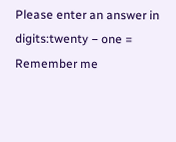Please enter an answer in digits:twenty − one =
Remember me